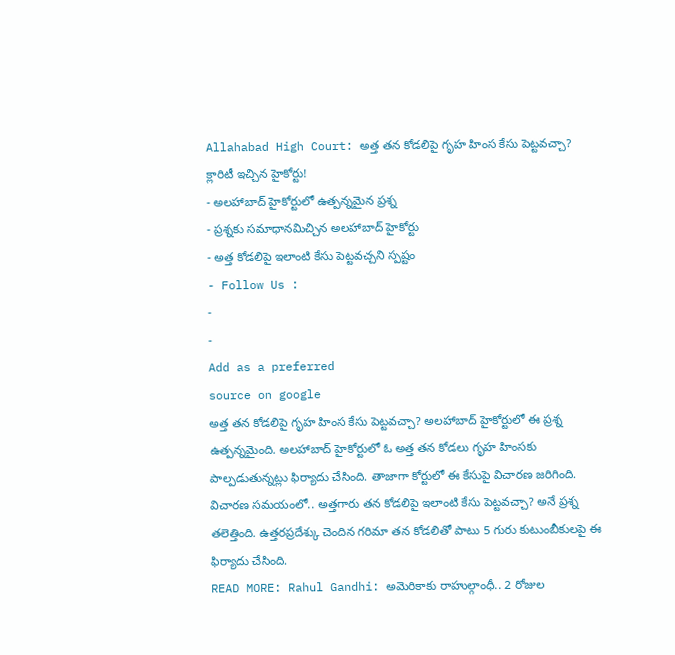Allahabad High Court: అత్త తన కోడలిపై గృహ హింస కేసు పెట్టవచ్చా? క్లారిటీ ఇచ్చిన హైకోర్టు!
- అలహాబాద్ హైకోర్టులో ఉత్పన్నమైన ప్రశ్న
- ప్రశ్నకు సమాధానమిచ్చిన అలహాబాద్ హైకోర్టు
- అత్త కోడలిపై ఇలాంటి కేసు పెట్టవచ్చని స్పష్టం
- Follow Us :
-
-
Add as a preferred
source on google
అత్త తన కోడలిపై గృహ హింస కేసు పెట్టవచ్చా? అలహాబాద్ హైకోర్టులో ఈ ప్రశ్న ఉత్పన్నమైంది. అలహాబాద్ హైకోర్టులో ఓ అత్త తన కోడలు గృహ హింసకు పాల్పడుతున్నట్లు ఫిర్యాదు చేసింది. తాజాగా కోర్టులో ఈ కేసుపై విచారణ జరిగింది. విచారణ సమయంలో.. అత్తగారు తన కోడలిపై ఇలాంటి కేసు పెట్టవచ్చా? అనే ప్రశ్న తలెత్తింది. ఉత్తరప్రదేశ్కు చెందిన గరిమా తన కోడలితో పాటు 5 గురు కుటుంబీకులపై ఈ ఫిర్యాదు చేసింది.
READ MORE: Rahul Gandhi: అమెరికాకు రాహుల్గాంధీ.. 2 రోజుల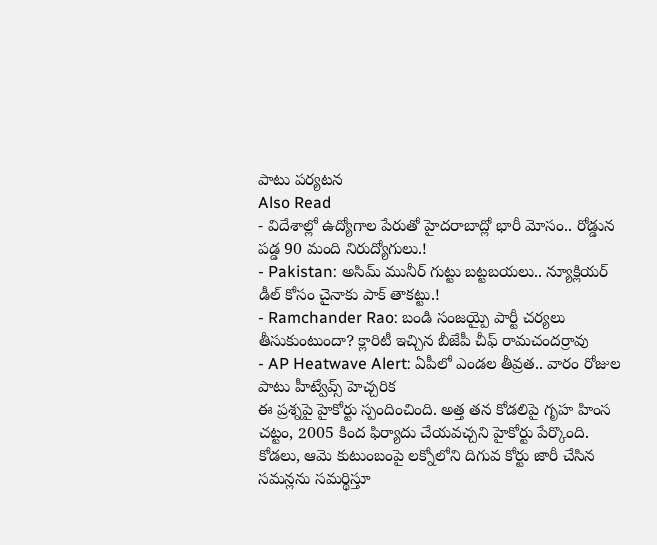పాటు పర్యటన
Also Read
- విదేశాల్లో ఉద్యోగాల పేరుతో హైదరాబాద్లో భారీ మోసం.. రోడ్డున పడ్డ 90 మంది నిరుద్యోగులు.!
- Pakistan: అసిమ్ మునీర్ గుట్టు బట్టబయలు.. న్యూక్లియర్ డీల్ కోసం చైనాకు పాక్ తాకట్టు.!
- Ramchander Rao: బండి సంజయ్పై పార్టీ చర్యలు తీసుకుంటుందా? క్లారిటీ ఇచ్చిన బీజేపీ చీఫ్ రామచందర్రావు
- AP Heatwave Alert: ఏపీలో ఎండల తీవ్రత.. వారం రోజుల పాటు హీట్వేవ్స్ హెచ్చరిక
ఈ ప్రశ్నపై హైకోర్టు స్పందించింది. అత్త తన కోడలిపై గృహ హింస చట్టం, 2005 కింద ఫిర్యాదు చేయవచ్చని హైకోర్టు పేర్కొంది. కోడలు, ఆమె కుటుంబంపై లక్నోలోని దిగువ కోర్టు జారీ చేసిన సమన్లను సమర్థిస్తూ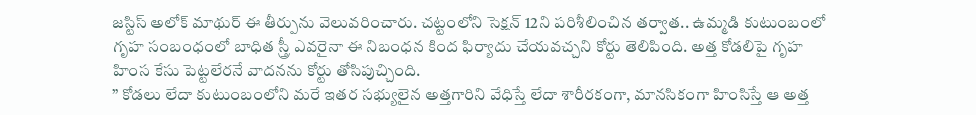జస్టిస్ అలోక్ మాథుర్ ఈ తీర్పును వెలువరించారు. చట్టంలోని సెక్షన్ 12ని పరిశీలించిన తర్వాత.. ఉమ్మడి కుటుంబంలో గృహ సంబంధంలో బాధిత స్త్రీ ఎవరైనా ఈ నిబంధన కింద ఫిర్యాదు చేయవచ్చని కోర్టు తెలిపింది. అత్త కోడలిపై గృహ హింస కేసు పెట్టలేరనే వాదనను కోర్టు తోసిపుచ్చింది.
” కోడలు లేదా కుటుంబంలోని మరే ఇతర సభ్యులైన అత్తగారిని వేధిస్తే లేదా శారీరకంగా, మానసికంగా హింసిస్తే ఆ అత్త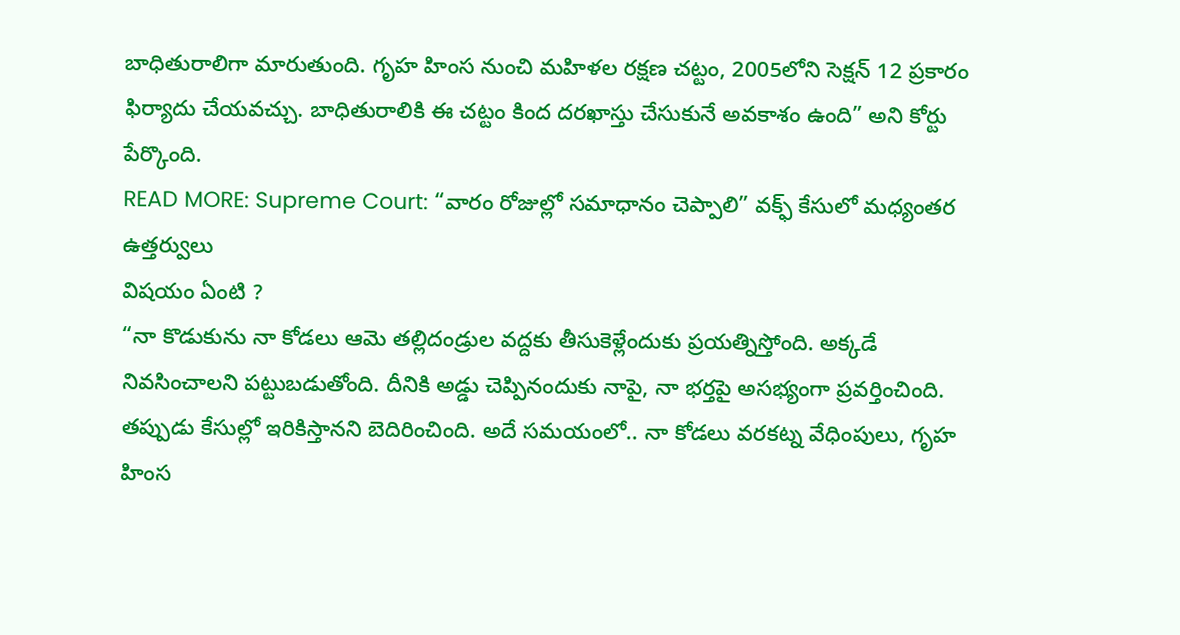బాధితురాలిగా మారుతుంది. గృహ హింస నుంచి మహిళల రక్షణ చట్టం, 2005లోని సెక్షన్ 12 ప్రకారం ఫిర్యాదు చేయవచ్చు. బాధితురాలికి ఈ చట్టం కింద దరఖాస్తు చేసుకునే అవకాశం ఉంది” అని కోర్టు పేర్కొంది.
READ MORE: Supreme Court: “వారం రోజుల్లో సమాధానం చెప్పాలి” వక్ఫ్ కేసులో మధ్యంతర ఉత్తర్వులు
విషయం ఏంటి ?
“నా కొడుకును నా కోడలు ఆమె తల్లిదండ్రుల వద్దకు తీసుకెళ్లేందుకు ప్రయత్నిస్తోంది. అక్కడే నివసించాలని పట్టుబడుతోంది. దీనికి అడ్డు చెప్పినందుకు నాపై, నా భర్తపై అసభ్యంగా ప్రవర్తించింది. తప్పుడు కేసుల్లో ఇరికిస్తానని బెదిరించింది. అదే సమయంలో.. నా కోడలు వరకట్న వేధింపులు, గృహ హింస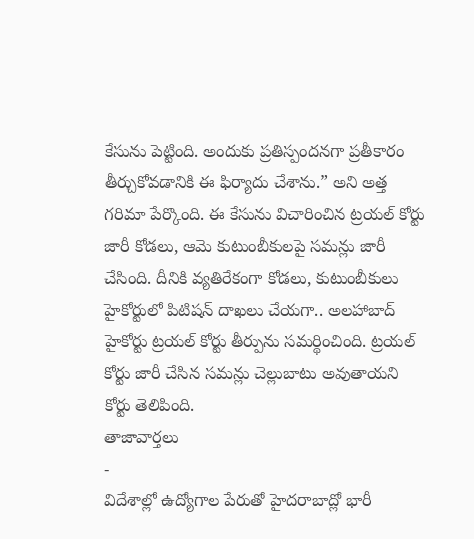కేసును పెట్టింది. అందుకు ప్రతిస్పందనగా ప్రతీకారం తీర్చుకోవడానికి ఈ ఫిర్యాదు చేశాను.” అని అత్త గరిమా పేర్కొంది. ఈ కేసును విచారించిన ట్రయల్ కోర్టు జారీ కోడలు, ఆమె కుటుంబీకులపై సమన్లు జారీ చేసింది. దీనికి వ్యతిరేకంగా కోడలు, కుటుంబీకులు హైకోర్టులో పిటిషన్ దాఖలు చేయగా.. అలహాబాద్ హైకోర్టు ట్రయల్ కోర్టు తీర్పును సమర్థించింది. ట్రయల్ కోర్టు జారీ చేసిన సమన్లు చెల్లుబాటు అవుతాయని కోర్టు తెలిపింది.
తాజావార్తలు
-
విదేశాల్లో ఉద్యోగాల పేరుతో హైదరాబాద్లో భారీ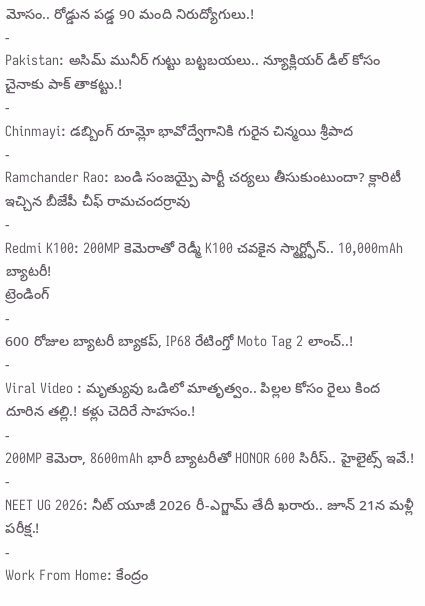మోసం.. రోడ్డున పడ్డ 90 మంది నిరుద్యోగులు.!
-
Pakistan: అసిమ్ మునీర్ గుట్టు బట్టబయలు.. న్యూక్లియర్ డీల్ కోసం చైనాకు పాక్ తాకట్టు.!
-
Chinmayi: డబ్బింగ్ రూమ్లో భావోద్వేగానికి గురైన చిన్మయి శ్రీపాద
-
Ramchander Rao: బండి సంజయ్పై పార్టీ చర్యలు తీసుకుంటుందా? క్లారిటీ ఇచ్చిన బీజేపీ చీఫ్ రామచందర్రావు
-
Redmi K100: 200MP కెమెరాతో రెడ్మీ K100 చవకైన స్మార్ట్ఫోన్.. 10,000mAh బ్యాటరీ!
ట్రెండింగ్
-
600 రోజుల బ్యాటరీ బ్యాకప్, IP68 రేటింగ్తో Moto Tag 2 లాంచ్..!
-
Viral Video : మృత్యువు ఒడిలో మాతృత్వం.. పిల్లల కోసం రైలు కింద దూరిన తల్లి.! కళ్లు చెదిరే సాహసం.!
-
200MP కెమెరా, 8600mAh భారీ బ్యాటరీతో HONOR 600 సిరీస్.. హైలైట్స్ ఇవే.!
-
NEET UG 2026: నీట్ యూజీ 2026 రీ-ఎగ్జామ్ తేదీ ఖరారు.. జూన్ 21న మళ్లీ పరీక్ష.!
-
Work From Home: కేంద్రం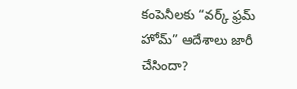కంపెనీలకు “వర్క్ ఫ్రమ్ హోమ్” ఆదేశాలు జారీ చేసిందా?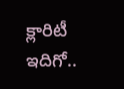క్లారిటీ ఇదిగో..